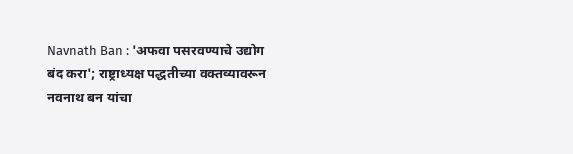Navnath Ban : 'अफवा पसरवण्याचे उद्योग बंद करा'; राष्ट्राध्यक्ष पद्धतीच्या वक्तव्यावरून नवनाथ बन यांचा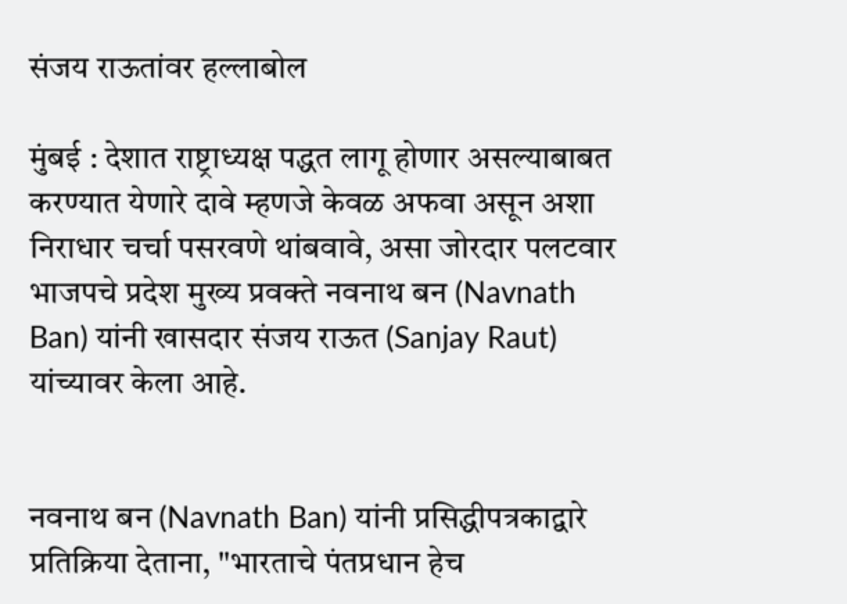संजय राऊतांवर हल्लाबोल

मुंबई : देशात राष्ट्राध्यक्ष पद्धत लागू होणार असल्याबाबत करण्यात येणारे दावे म्हणजे केवळ अफवा असून अशा निराधार चर्चा पसरवणे थांबवावे, असा जोरदार पलटवार भाजपचे प्रदेश मुख्य प्रवक्ते नवनाथ बन (Navnath Ban) यांनी खासदार संजय राऊत (Sanjay Raut) यांच्यावर केला आहे.


नवनाथ बन (Navnath Ban) यांनी प्रसिद्धीपत्रकाद्वारे प्रतिक्रिया देताना, "भारताचे पंतप्रधान हेच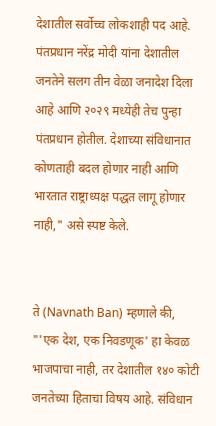देशातील सर्वोच्च लोकशाही पद आहे. पंतप्रधान नरेंद्र मोदी यांना देशातील जनतेने सलग तीन वेळा जनादेश दिला आहे आणि २०२९ मध्येही तेच पुन्हा पंतप्रधान होतील. देशाच्या संविधानात कोणताही बदल होणार नाही आणि भारतात राष्ट्राध्यक्ष पद्धत लागू होणार नाही," असे स्पष्ट केले.


ते (Navnath Ban) म्हणाले की, "'एक देश, एक निवडणूक' हा केवळ भाजपाचा नाही, तर देशातील १४० कोटी जनतेच्या हिताचा विषय आहे. संविधान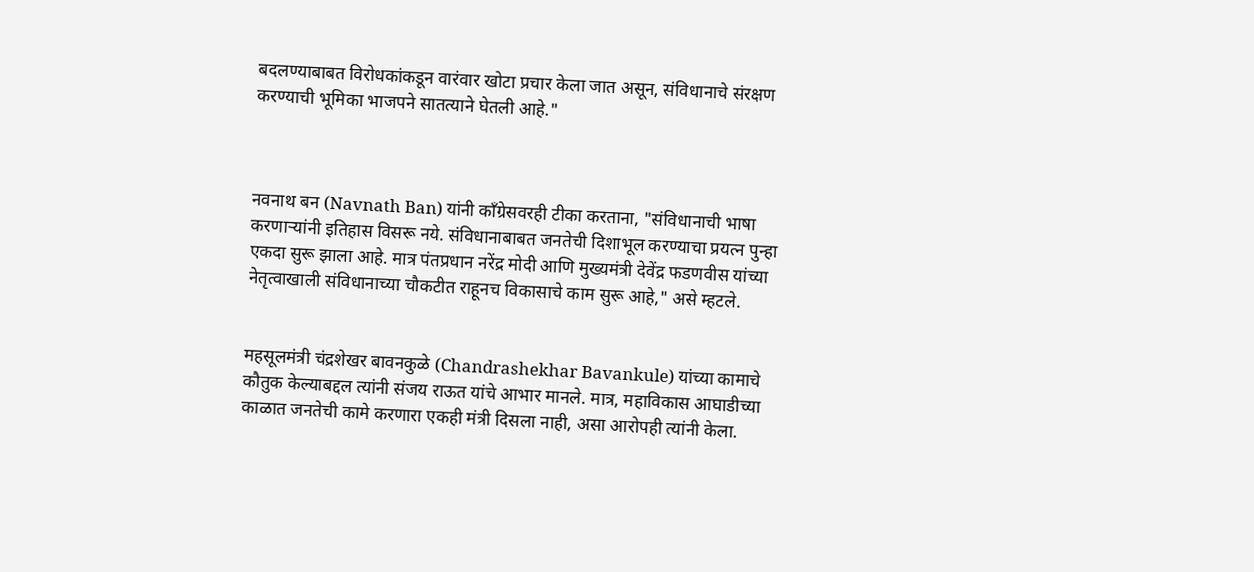बदलण्याबाबत विरोधकांकडून वारंवार खोटा प्रचार केला जात असून, संविधानाचे संरक्षण करण्याची भूमिका भाजपने सातत्याने घेतली आहे."



नवनाथ बन (Navnath Ban) यांनी काँग्रेसवरही टीका करताना, "संविधानाची भाषा करणाऱ्यांनी इतिहास विसरू नये. संविधानाबाबत जनतेची दिशाभूल करण्याचा प्रयत्न पुन्हा एकदा सुरू झाला आहे. मात्र पंतप्रधान नरेंद्र मोदी आणि मुख्यमंत्री देवेंद्र फडणवीस यांच्या नेतृत्वाखाली संविधानाच्या चौकटीत राहूनच विकासाचे काम सुरू आहे," असे म्हटले.


महसूलमंत्री चंद्रशेखर बावनकुळे (Chandrashekhar Bavankule) यांच्या कामाचे कौतुक केल्याबद्दल त्यांनी संजय राऊत यांचे आभार मानले. मात्र, महाविकास आघाडीच्या काळात जनतेची कामे करणारा एकही मंत्री दिसला नाही, असा आरोपही त्यांनी केला.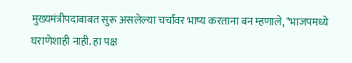मुख्यमंत्रीपदाबाबत सुरू असलेल्या चर्चांवर भाष्य करताना बन म्हणाले, "भाजपमध्ये घराणेशाही नाही. हा पक्ष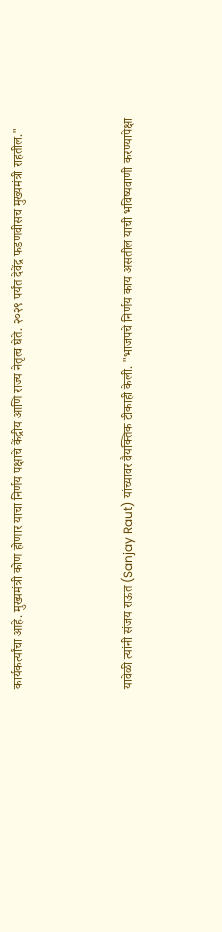कार्यकर्त्यांचा आहे. मुख्यमंत्री कोण होणार याचा निर्णय पक्षाचे केंद्रीय आणि राज्य नेतृत्व घेते. २०२९ पर्यंत देवेंद्र फडणवीसच मुख्यमंत्री राहतील."



यावेळी त्यांनी संजय राऊत (Sanjay Raut) यांच्यावर वैयक्तिक टीकाही केली. "भाजपचे निर्णय काय असतील याची भविष्यवाणी करण्यापेक्षा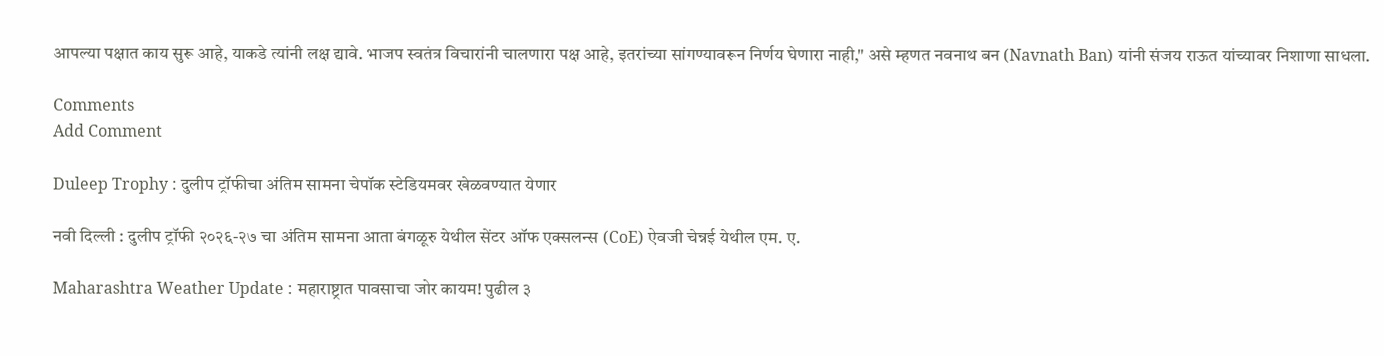आपल्या पक्षात काय सुरू आहे, याकडे त्यांनी लक्ष द्यावे. भाजप स्वतंत्र विचारांनी चालणारा पक्ष आहे, इतरांच्या सांगण्यावरून निर्णय घेणारा नाही," असे म्हणत नवनाथ बन (Navnath Ban) यांनी संजय राऊत यांच्यावर निशाणा साधला.

Comments
Add Comment

Duleep Trophy : दुलीप ट्रॉफीचा अंतिम सामना चेपॉक स्टेडियमवर खेळवण्यात येणार

नवी दिल्ली : दुलीप ट्रॉफी २०२६-२७ चा अंतिम सामना आता बंगळूरु येथील सेंटर ऑफ एक्सलन्स (CoE) ऐवजी चेन्नई येथील एम. ए.

Maharashtra Weather Update : महाराष्ट्रात पावसाचा जोर कायम! पुढील ३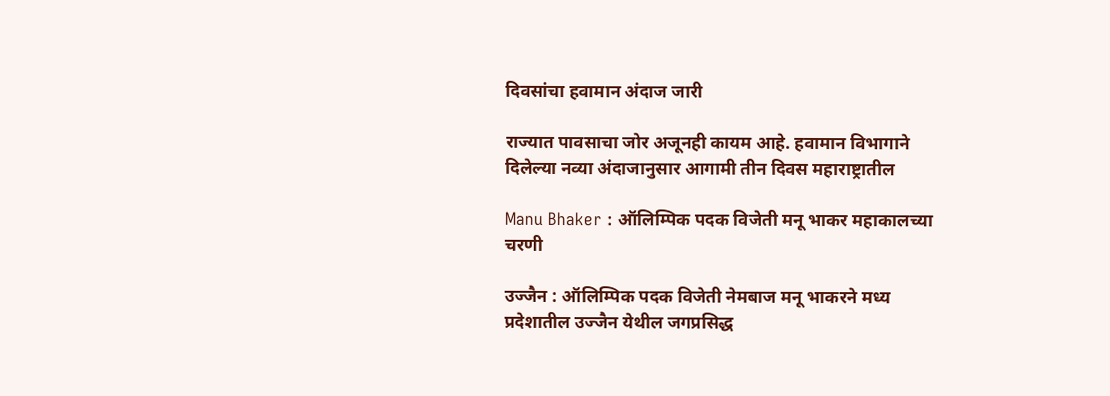दिवसांचा हवामान अंदाज जारी

राज्यात पावसाचा जोर अजूनही कायम आहे. हवामान विभागाने दिलेल्या नव्या अंदाजानुसार आगामी तीन दिवस महाराष्ट्रातील

Manu Bhaker : ऑलिम्पिक पदक विजेती मनू भाकर महाकालच्या चरणी

उज्जैन : ऑलिम्पिक पदक विजेती नेमबाज मनू भाकरने मध्य प्रदेशातील उज्जैन येथील जगप्रसिद्ध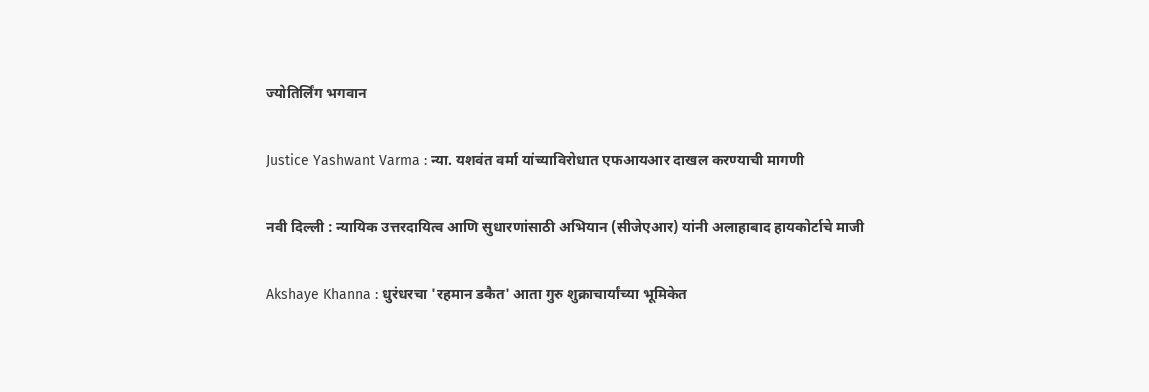ज्योतिर्लिंग भगवान

Justice Yashwant Varma : न्या. यशवंत वर्मा यांच्याविरोधात एफआयआर दाखल करण्याची मागणी

नवी दिल्ली : न्यायिक उत्तरदायित्व आणि सुधारणांसाठी अभियान (सीजेएआर) यांनी अलाहाबाद हायकोर्टाचे माजी

Akshaye Khanna : धुरंधरचा 'रहमान डकैत' आता गुरु शुक्राचार्यांच्या भूमिकेत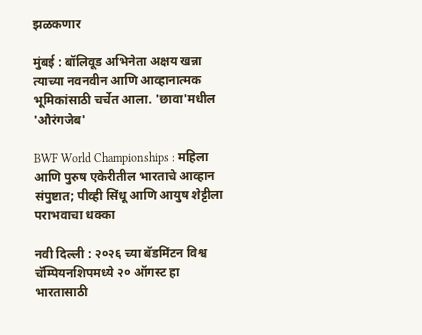झळकणार

मुंबई : बॉलिवूड अभिनेता अक्षय खन्ना त्याच्या नवनवीन आणि आव्हानात्मक भूमिकांसाठी चर्चेत आला. 'छावा'मधील 'औरंगजेब'

BWF World Championships : महिला आणि पुरुष एकेरीतील भारताचे आव्हान संपुष्टात; पीव्ही सिंधू आणि आयुष शेट्टीला पराभवाचा धक्का

नवी दिल्ली : २०२६ च्या बॅडमिंटन विश्व चॅम्पियनशिपमध्ये २० ऑगस्ट हा भारतासाठी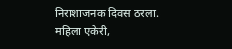निराशाजनक दिवस ठरला. महिला एकेरी,